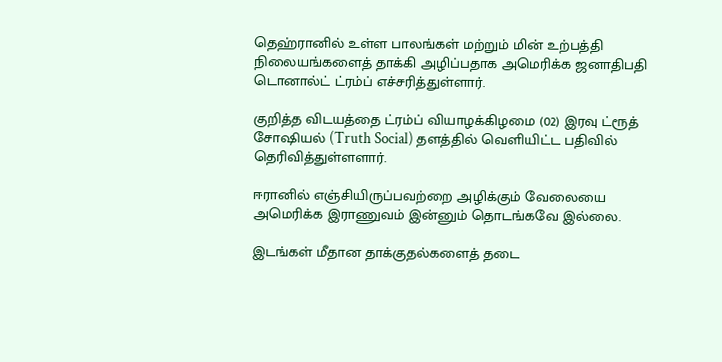தெஹ்ரானில் உள்ள பாலங்கள் மற்றும் மின் உற்பத்தி நிலையங்களைத் தாக்கி அழிப்பதாக அமெரிக்க ஜனாதிபதி டொனால்ட் ட்ரம்ப் எச்சரித்துள்ளார்.

குறித்த விடயத்தை ட்ரம்ப் வியாழக்கிழமை (02) இரவு ட்ரூத் சோஷியல் (Truth Social) தளத்தில் வெளியிட்ட பதிவில் தெரிவித்துள்ளளார்.

ஈரானில் எஞ்சியிருப்பவற்றை அழிக்கும் வேலையை அமெரிக்க இராணுவம் இன்னும் தொடங்கவே இல்லை.

இடங்கள் மீதான தாக்குதல்களைத் தடை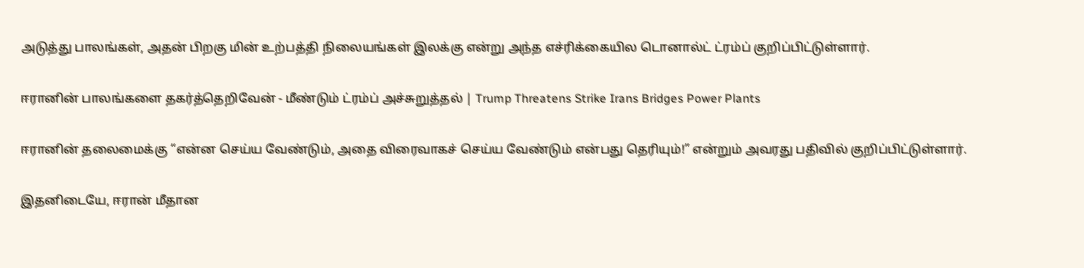அடுத்து பாலங்கள், அதன் பிறகு மின் உற்பத்தி நிலையங்கள் இலக்கு என்று அந்த எச்ரிக்கையில டொனால்ட் ட்ரம்ப் குறிப்பிட்டுள்ளார்.

ஈரானின் பாலங்களை தகர்த்தெறிவேன் - மீண்டும் ட்ரம்ப் அச்சுறுத்தல் | Trump Threatens Strike Irans Bridges Power Plants

ஈரானின் தலைமைக்கு “என்ன செய்ய வேண்டும், அதை விரைவாகச் செய்ய வேண்டும் என்பது தெரியும்!” என்றும் அவரது பதிவில் குறிப்பிட்டுள்ளார்.

இதனிடையே, ஈரான் மீதான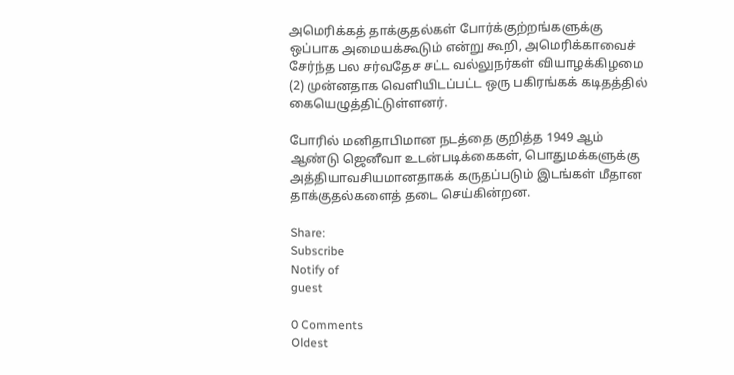அமெரிக்கத் தாக்குதல்கள் போர்க்குற்றங்களுக்கு ஒப்பாக அமையக்கூடும் என்று கூறி, அமெரிக்காவைச் சேர்ந்த பல சர்வதேச சட்ட வல்லுநர்கள் வியாழக்கிழமை (2) முன்னதாக வெளியிடப்பட்ட ஒரு பகிரங்கக் கடிதத்தில் கையெழுத்திட்டுள்ளனர்.

போரில் மனிதாபிமான நடத்தை குறித்த 1949 ஆம் ஆண்டு ஜெனீவா உடன்படிக்கைகள், பொதுமக்களுக்கு அத்தியாவசியமானதாகக் கருதப்படும் இடங்கள் மீதான தாக்குதல்களைத் தடை செய்கின்றன.

Share:
Subscribe
Notify of
guest

0 Comments
Oldest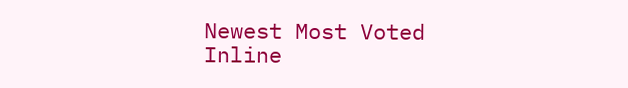Newest Most Voted
Inline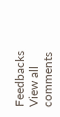Feedbacks
View all comments